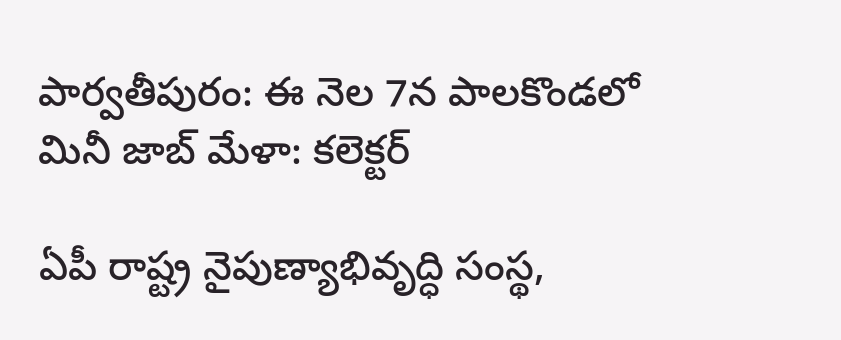పార్వతీపురం: ఈ నెల 7న పాలకొండలో మినీ జాబ్ మేళా: కలెక్టర్

ఏపీ రాష్ట్ర నైపుణ్యాభివృద్ధి సంస్థ,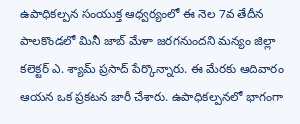ఉపాధికల్పన సంయుక్త ఆధ్వర్యంలో ఈ నెల 7వ తేదీన పాలకొండలో మినీ జాబ్ మేళా జరగనుందని మన్యం జిల్లా కలెక్టర్ ఎ. శ్యామ్ ప్రసాద్ పేర్కొన్నారు. ఈ మేరకు ఆదివారం ఆయన ఒక ప్రకటన జారీ చేశారు. ఉపాధికల్పనలో భాగంగా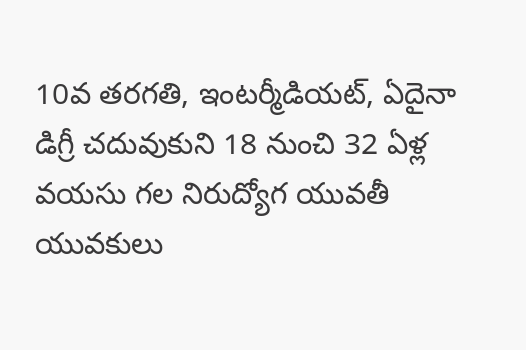10వ తరగతి, ఇంటర్మీడియట్, ఏదైనా డిగ్రీ చదువుకుని 18 నుంచి 32 ఏళ్ల వయసు గల నిరుద్యోగ యువతీ యువకులు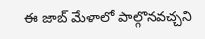ఈ జాబ్ మేళాలో పాల్గొనవచ్చని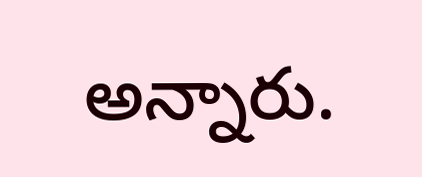అన్నారు.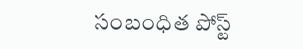సంబంధిత పోస్ట్